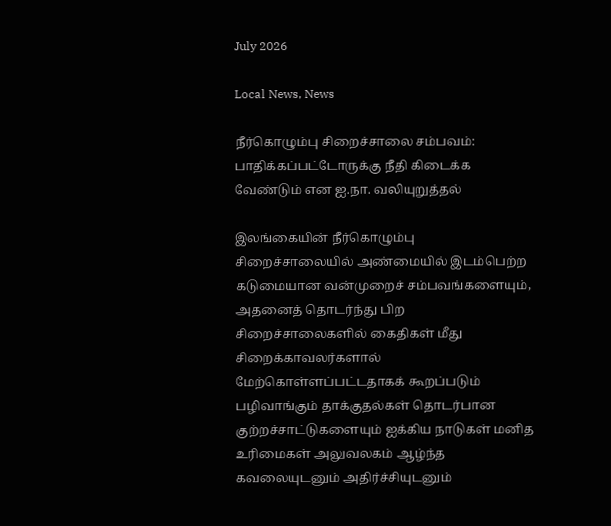July 2026

Local News, News

நீர்கொழும்பு சிறைச்சாலை சம்பவம்: பாதிக்கப்பட்டோருக்கு நீதி கிடைக்க வேண்டும் என ஐ.நா. வலியுறுத்தல்

இலங்கையின் நீர்கொழும்பு சிறைச்சாலையில் அண்மையில் இடம்பெற்ற கடுமையான வன்முறைச் சம்பவங்களையும், அதனைத் தொடர்ந்து பிற சிறைச்சாலைகளில் கைதிகள் மீது சிறைக்காவலர்களால் மேற்கொள்ளப்பட்டதாகக் கூறப்படும் பழிவாங்கும் தாக்குதல்கள் தொடர்பான குற்றச்சாட்டுகளையும் ஐக்கிய நாடுகள் மனித உரிமைகள் அலுவலகம் ஆழ்ந்த கவலையுடனும் அதிர்ச்சியுடனும்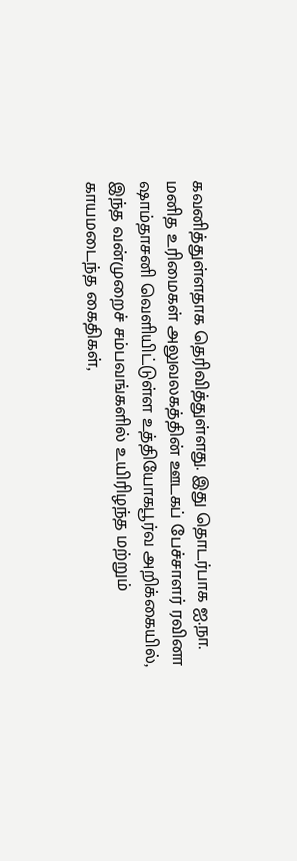கவனித்துள்ளதாக தெரிவித்துள்ளது. இது தொடர்பாக ஐ.நா. மனித உரிமைகள் அலுவலகத்தின் ஊடகப் பேச்சாளர் ரவினா ஷாம்தாசனி வெளியிட்டுள்ள உத்தியோகபூர்வ அறிக்கையில், இந்த வன்முறைச் சம்பவங்களில் உயிரிழந்த மற்றும் காயமடைந்த கைதிகள்,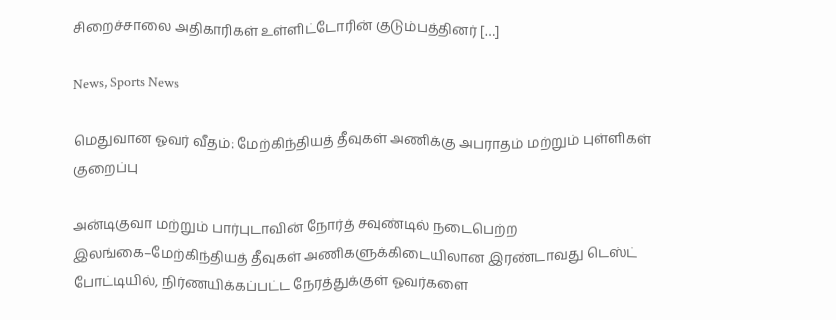சிறைச்சாலை அதிகாரிகள் உள்ளிட்டோரின் குடும்பத்தினர் […]

News, Sports News

மெதுவான ஓவர் வீதம்: மேற்கிந்தியத் தீவுகள் அணிக்கு அபராதம் மற்றும் புள்ளிகள் குறைப்பு

அன்டிகுவா மற்றும் பார்புடாவின் நோர்த் சவுண்டில் நடைபெற்ற இலங்கை–மேற்கிந்தியத் தீவுகள் அணிகளுக்கிடையிலான இரண்டாவது டெஸ்ட் போட்டியில், நிர்ணயிக்கப்பட்ட நேரத்துக்குள் ஓவர்களை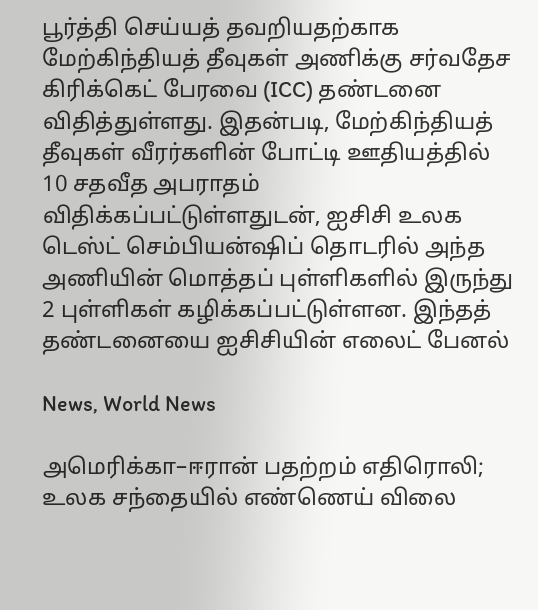பூர்த்தி செய்யத் தவறியதற்காக மேற்கிந்தியத் தீவுகள் அணிக்கு சர்வதேச கிரிக்கெட் பேரவை (ICC) தண்டனை விதித்துள்ளது. இதன்படி, மேற்கிந்தியத் தீவுகள் வீரர்களின் போட்டி ஊதியத்தில் 10 சதவீத அபராதம் விதிக்கப்பட்டுள்ளதுடன், ஐசிசி உலக டெஸ்ட் செம்பியன்ஷிப் தொடரில் அந்த அணியின் மொத்தப் புள்ளிகளில் இருந்து 2 புள்ளிகள் கழிக்கப்பட்டுள்ளன. இந்தத் தண்டனையை ஐசிசியின் எலைட் பேனல்

News, World News

அமெரிக்கா–ஈரான் பதற்றம் எதிரொலி; உலக சந்தையில் எண்ணெய் விலை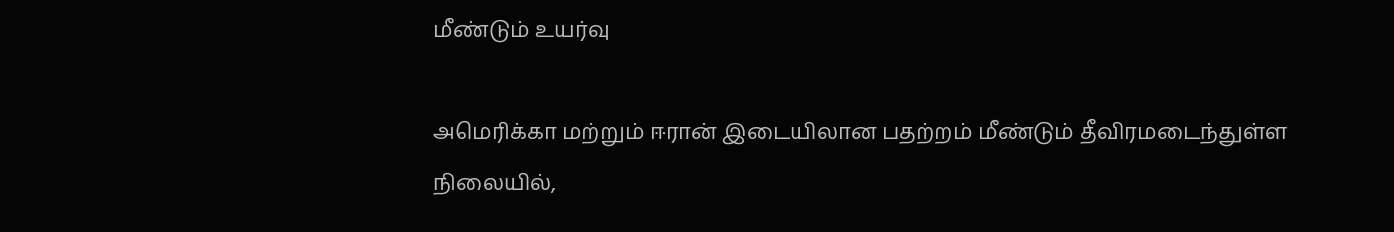மீண்டும் உயர்வு

அமெரிக்கா மற்றும் ஈரான் இடையிலான பதற்றம் மீண்டும் தீவிரமடைந்துள்ள நிலையில்,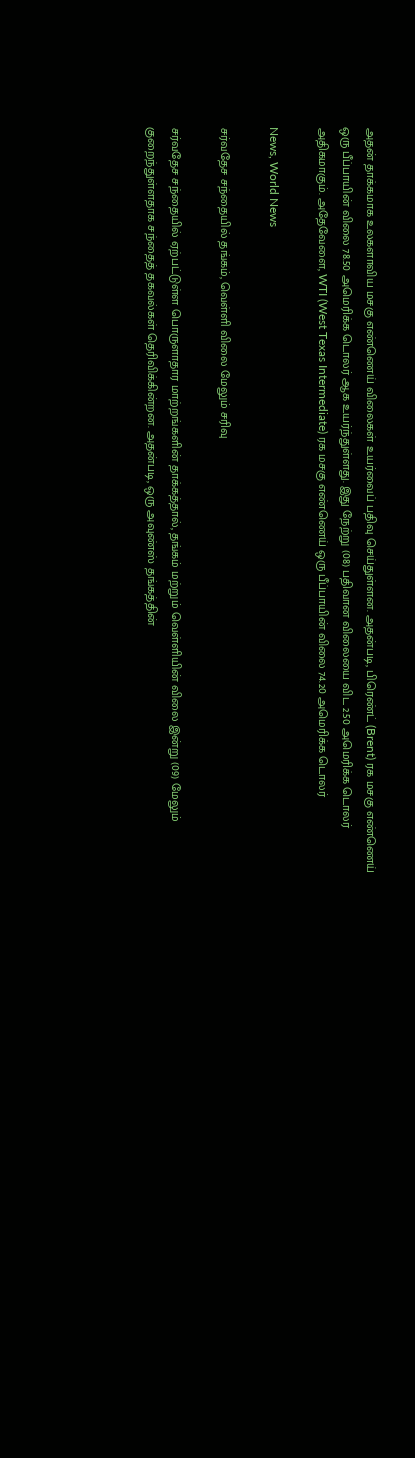அதன் தாக்கமாக உலகளாவிய மசகு எண்ணெய் விலைகள் உயர்வைப் பதிவு செய்துள்ளன. அதன்படி, பிரெண்ட் (Brent) ரக மசகு எண்ணெய் ஒரு பீப்பாயின் விலை 78.50 அமெரிக்க டொலர் ஆக உயர்ந்துள்ளது. இது நேற்று (08) பதிவான விலையை விட 2.50 அமெரிக்க டொலர் அதிகமாகும். அதேவேளை, WTI (West Texas Intermediate) ரக மசகு எண்ணெய் ஒரு பீப்பாயின் விலை 74.20 அமெரிக்க டொலர்

News, World News

சர்வதேச சந்தையில் தங்கம், வெள்ளி விலை மேலும் சரிவு

சர்வதேச சந்தையில் ஏற்பட்டுள்ள பொருளாதார மாற்றங்களின் தாக்கத்தால், தங்கம் மற்றும் வெள்ளியின் விலை இன்று (09) மேலும் குறைந்துள்ளதாக சந்தைத் தகவல்கள் தெரிவிக்கின்றன. அதன்படி, ஒரு அவுண்ஸ் தங்கத்தின்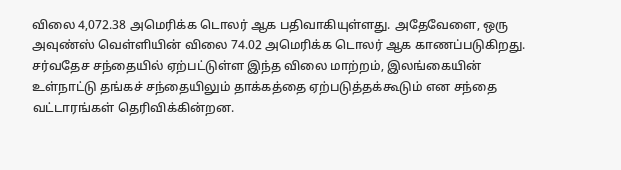விலை 4,072.38 அமெரிக்க டொலர் ஆக பதிவாகியுள்ளது. அதேவேளை, ஒரு அவுண்ஸ் வெள்ளியின் விலை 74.02 அமெரிக்க டொலர் ஆக காணப்படுகிறது. சர்வதேச சந்தையில் ஏற்பட்டுள்ள இந்த விலை மாற்றம், இலங்கையின் உள்நாட்டு தங்கச் சந்தையிலும் தாக்கத்தை ஏற்படுத்தக்கூடும் என சந்தை வட்டாரங்கள் தெரிவிக்கின்றன.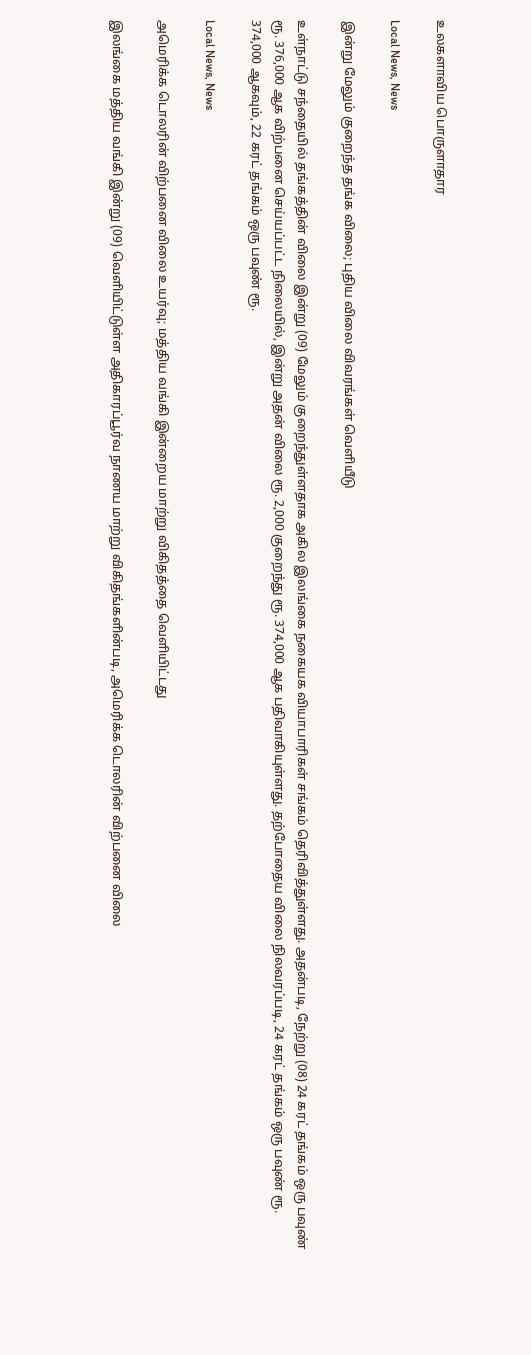உலகளாவிய பொருளாதார

Local News, News

இன்று மேலும் குறைந்த தங்க விலை; புதிய விலை விவரங்கள் வெளியீடு

உள்நாட்டு சந்தையில் தங்கத்தின் விலை இன்று (09) மேலும் குறைந்துள்ளதாக அகில இலங்கை நகையக வியாபாரிகள் சங்கம் தெரிவித்துள்ளது. அதன்படி, நேற்று (08) 24 கரட் தங்கம் ஒரு பவுண் ரூ. 376,000 ஆக விற்பனை செய்யப்பட்ட நிலையில், இன்று அதன் விலை ரூ. 2,000 குறைந்து ரூ. 374,000 ஆக பதிவாகியுள்ளது. தற்போதைய விலை நிலவரப்படி, 24 கரட் தங்கம் ஒரு பவுண் ரூ. 374,000 ஆகவும், 22 கரட் தங்கம் ஒரு பவுண் ரூ.

Local News, News

அமெரிக்க டொலரின் விற்பனை விலை உயர்வு; மத்திய வங்கி இன்றைய மாற்று விகிதத்தை வெளியிட்டது

இலங்கை மத்திய வங்கி இன்று (09) வெளியிட்டுள்ள அதிகாரப்பூர்வ நாணய மாற்று விகிதங்களின்படி, அமெரிக்க டொலரின் விற்பனை விலை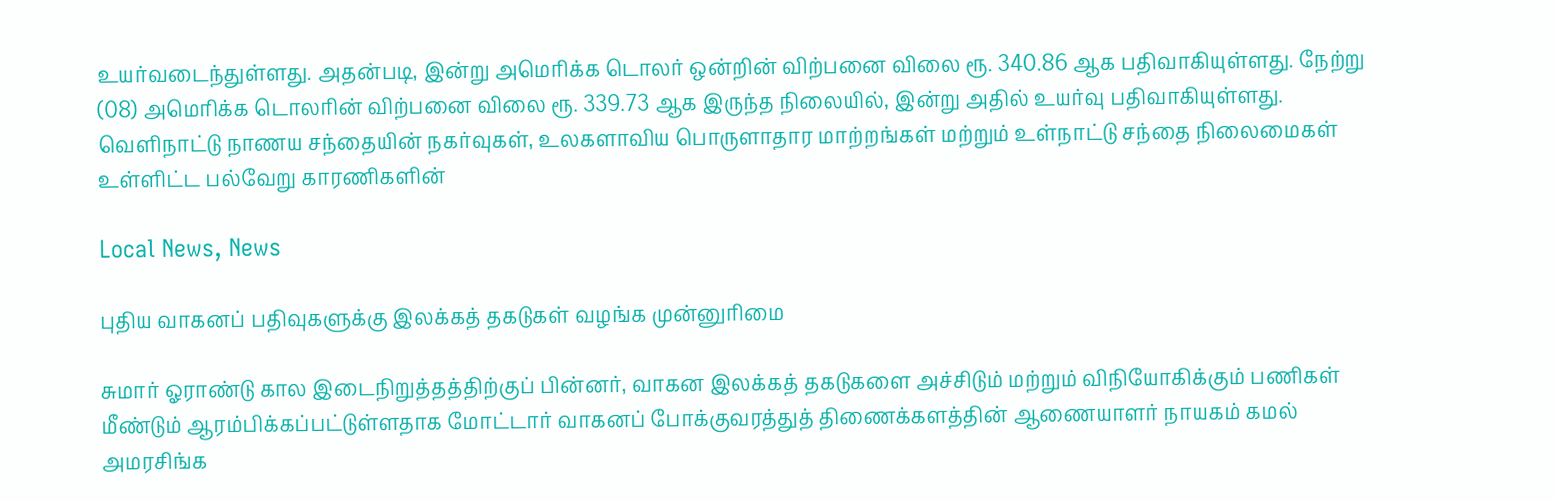உயர்வடைந்துள்ளது. அதன்படி, இன்று அமெரிக்க டொலர் ஒன்றின் விற்பனை விலை ரூ. 340.86 ஆக பதிவாகியுள்ளது. நேற்று (08) அமெரிக்க டொலரின் விற்பனை விலை ரூ. 339.73 ஆக இருந்த நிலையில், இன்று அதில் உயர்வு பதிவாகியுள்ளது. வெளிநாட்டு நாணய சந்தையின் நகர்வுகள், உலகளாவிய பொருளாதார மாற்றங்கள் மற்றும் உள்நாட்டு சந்தை நிலைமைகள் உள்ளிட்ட பல்வேறு காரணிகளின்

Local News, News

புதிய வாகனப் பதிவுகளுக்கு இலக்கத் தகடுகள் வழங்க முன்னுரிமை

சுமார் ஓராண்டு கால இடைநிறுத்தத்திற்குப் பின்னர், வாகன இலக்கத் தகடுகளை அச்சிடும் மற்றும் விநியோகிக்கும் பணிகள் மீண்டும் ஆரம்பிக்கப்பட்டுள்ளதாக மோட்டார் வாகனப் போக்குவரத்துத் திணைக்களத்தின் ஆணையாளர் நாயகம் கமல் அமரசிங்க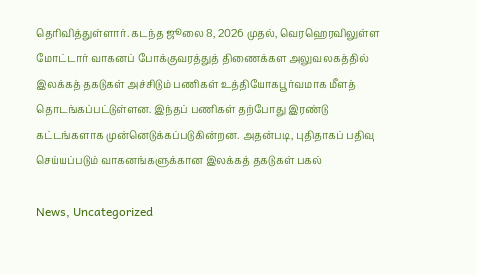தெரிவித்துள்ளார். கடந்த ஜூலை 8, 2026 முதல், வெரஹெரவிலுள்ள மோட்டார் வாகனப் போக்குவரத்துத் திணைக்கள அலுவலகத்தில் இலக்கத் தகடுகள் அச்சிடும் பணிகள் உத்தியோகபூர்வமாக மீளத் தொடங்கப்பட்டுள்ளன. இந்தப் பணிகள் தற்போது இரண்டு கட்டங்களாக முன்னெடுக்கப்படுகின்றன. அதன்படி, புதிதாகப் பதிவு செய்யப்படும் வாகனங்களுக்கான இலக்கத் தகடுகள் பகல்

News, Uncategorized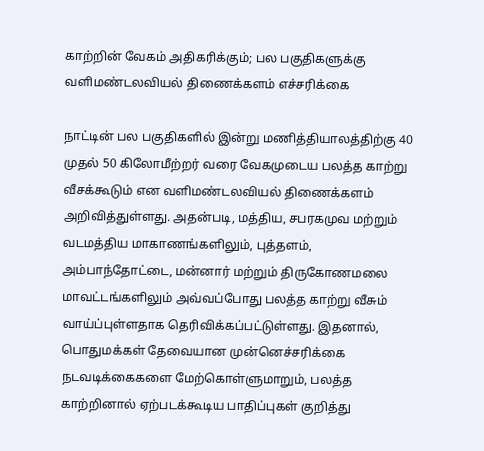காற்றின் வேகம் அதிகரிக்கும்; பல பகுதிகளுக்கு வளிமண்டலவியல் திணைக்களம் எச்சரிக்கை

நாட்டின் பல பகுதிகளில் இன்று மணித்தியாலத்திற்கு 40 முதல் 50 கிலோமீற்றர் வரை வேகமுடைய பலத்த காற்று வீசக்கூடும் என வளிமண்டலவியல் திணைக்களம் அறிவித்துள்ளது. அதன்படி, மத்திய, சபரகமுவ மற்றும் வடமத்திய மாகாணங்களிலும், புத்தளம், அம்பாந்தோட்டை, மன்னார் மற்றும் திருகோணமலை மாவட்டங்களிலும் அவ்வப்போது பலத்த காற்று வீசும் வாய்ப்புள்ளதாக தெரிவிக்கப்பட்டுள்ளது. இதனால், பொதுமக்கள் தேவையான முன்னெச்சரிக்கை நடவடிக்கைகளை மேற்கொள்ளுமாறும், பலத்த காற்றினால் ஏற்படக்கூடிய பாதிப்புகள் குறித்து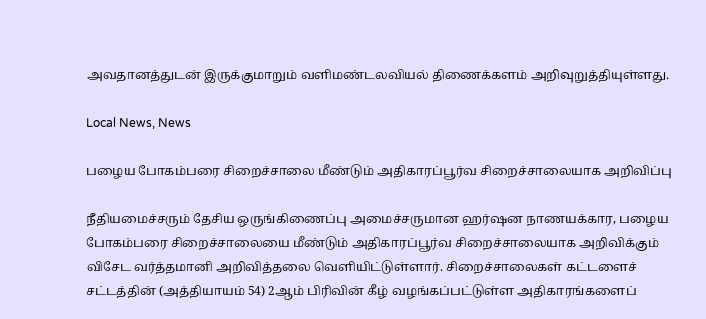அவதானத்துடன் இருக்குமாறும் வளிமண்டலவியல் திணைக்களம் அறிவுறுத்தியுள்ளது.

Local News, News

பழைய போகம்பரை சிறைச்சாலை மீண்டும் அதிகாரப்பூர்வ சிறைச்சாலையாக அறிவிப்பு

நீதியமைச்சரும் தேசிய ஒருங்கிணைப்பு அமைச்சருமான ஹர்ஷன நாணயக்கார, பழைய போகம்பரை சிறைச்சாலையை மீண்டும் அதிகாரப்பூர்வ சிறைச்சாலையாக அறிவிக்கும் விசேட வர்த்தமானி அறிவித்தலை வெளியிட்டுள்ளார். சிறைச்சாலைகள் கட்டளைச் சட்டத்தின் (அத்தியாயம் 54) 2ஆம் பிரிவின் கீழ் வழங்கப்பட்டுள்ள அதிகாரங்களைப்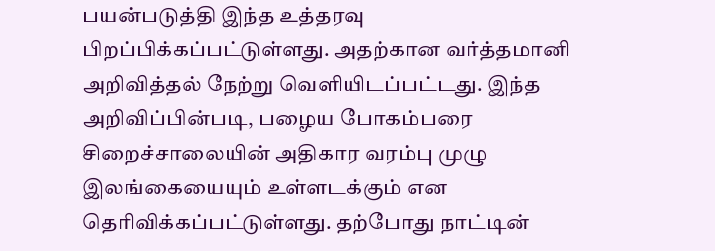பயன்படுத்தி இந்த உத்தரவு பிறப்பிக்கப்பட்டுள்ளது. அதற்கான வர்த்தமானி அறிவித்தல் நேற்று வெளியிடப்பட்டது. இந்த அறிவிப்பின்படி, பழைய போகம்பரை சிறைச்சாலையின் அதிகார வரம்பு முழு இலங்கையையும் உள்ளடக்கும் என தெரிவிக்கப்பட்டுள்ளது. தற்போது நாட்டின்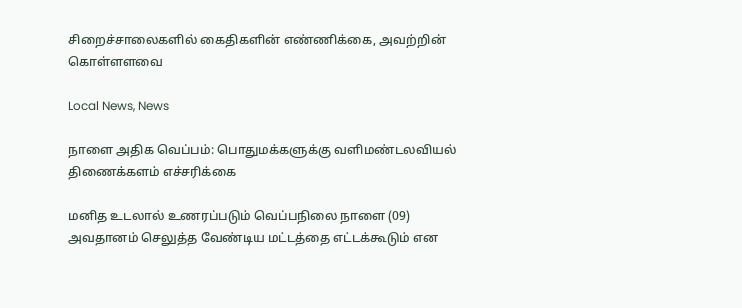சிறைச்சாலைகளில் கைதிகளின் எண்ணிக்கை, அவற்றின் கொள்ளளவை

Local News, News

நாளை அதிக வெப்பம்: பொதுமக்களுக்கு வளிமண்டலவியல் திணைக்களம் எச்சரிக்கை

மனித உடலால் உணரப்படும் வெப்பநிலை நாளை (09) அவதானம் செலுத்த வேண்டிய மட்டத்தை எட்டக்கூடும் என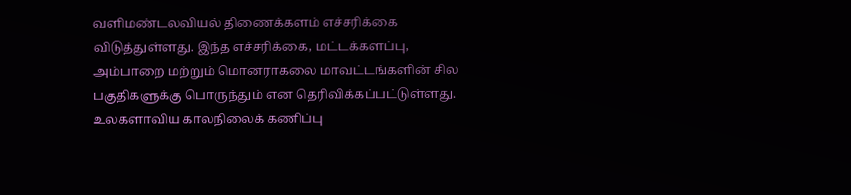வளிமண்டலவியல் திணைக்களம் எச்சரிக்கை விடுத்துள்ளது. இந்த எச்சரிக்கை, மட்டக்களப்பு, அம்பாறை மற்றும் மொனராகலை மாவட்டங்களின் சில பகுதிகளுக்கு பொருந்தும் என தெரிவிக்கப்பட்டுள்ளது. உலகளாவிய காலநிலைக் கணிப்பு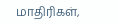மாதிரிகள்,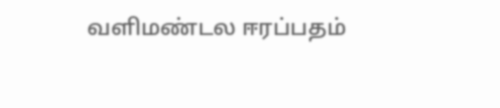வளிமண்டல ஈரப்பதம்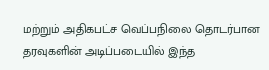மற்றும் அதிகபட்ச வெப்பநிலை தொடர்பான தரவுகளின் அடிப்படையில் இந்த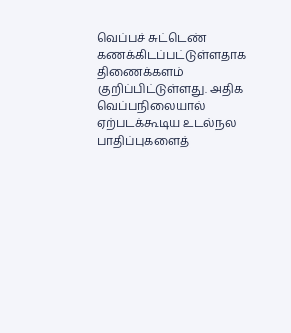வெப்பச் சுட்டெண் கணக்கிடப்பட்டுள்ளதாக திணைக்களம் குறிப்பிட்டுள்ளது. அதிக வெப்பநிலையால் ஏற்படக்கூடிய உடல்நல பாதிப்புகளைத்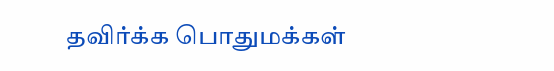தவிர்க்க பொதுமக்கள்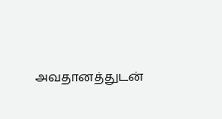அவதானத்துடன்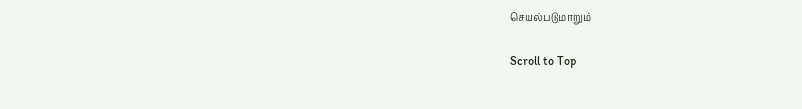செயல்படுமாறும்

Scroll to Top